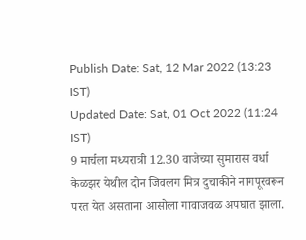Publish Date: Sat, 12 Mar 2022 (13:23 IST)
Updated Date: Sat, 01 Oct 2022 (11:24 IST)
9 मार्चला मध्यरात्री 12.30 वाजेच्या सुमारास वर्धा केळझर येथील दोन जिवलग मित्र दुचाकीने नागपूरवरून परत येत असताना आसोला गावाजवळ अपघात झाला.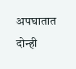अपघातात दोन्ही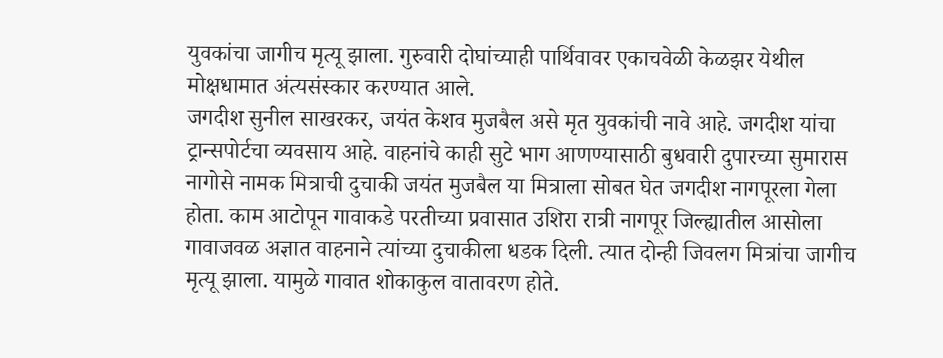युवकांचा जागीच मृत्यू झाला. गुरुवारी दोघांच्याही पार्थिवावर एकाचवेळी केळझर येथील मोक्षधामात अंत्यसंस्कार करण्यात आले.
जगदीश सुनील साखरकर, जयंत केशव मुजबैल असे मृत युवकांची नावे आहे. जगदीश यांचा ट्रान्सपोर्टचा व्यवसाय आहे. वाहनांचे काही सुटे भाग आणण्यासाठी बुधवारी दुपारच्या सुमारास नागोसे नामक मित्राची दुचाकी जयंत मुजबैल या मित्राला सोबत घेत जगदीश नागपूरला गेला होता. काम आटोपून गावाकडे परतीच्या प्रवासात उशिरा रात्री नागपूर जिल्ह्यातील आसोला गावाजवळ अज्ञात वाहनाने त्यांच्या दुचाकीला धडक दिली. त्यात दोन्ही जिवलग मित्रांचा जागीच मृत्यू झाला. यामुळे गावात शोकाकुल वातावरण होते.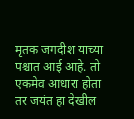मृतक जगदीश याच्या पश्चात आई आहे. तो एकमेव आधारा होता तर जयंत हा देखील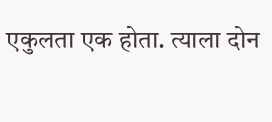एकुलता एक होता. त्याला दोन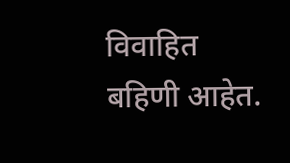विवाहित बहिणी आहेत.